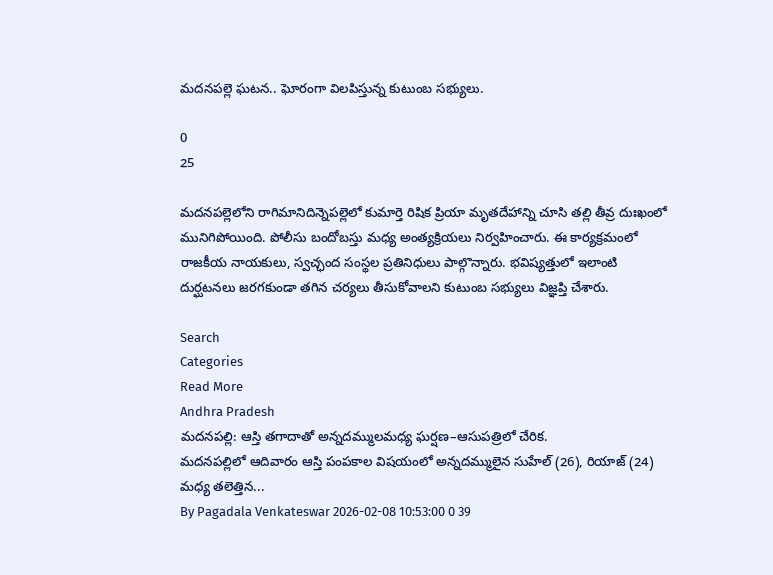మదనపల్లె ఘటన.. ఘోరంగా విలపిస్తున్న కుటుంబ సభ్యులు.

0
25

మదనపల్లెలోని రాగిమానిదిన్నెపల్లెలో కుమార్తె రిషిక ప్రియా మృతదేహాన్ని చూసి తల్లి తీవ్ర దుఃఖంలో మునిగిపోయింది. పోలీసు బందోబస్తు మధ్య అంత్యక్రియలు నిర్వహించారు. ఈ కార్యక్రమంలో రాజకీయ నాయకులు, స్వచ్ఛంద సంస్థల ప్రతినిధులు పాల్గొన్నారు. భవిష్యత్తులో ఇలాంటి దుర్ఘటనలు జరగకుండా తగిన చర్యలు తీసుకోవాలని కుటుంబ సభ్యులు విజ్ఞప్తి చేశారు.

Search
Categories
Read More
Andhra Pradesh
మదనపల్లి: ఆస్తి తగాదాతో అన్నదమ్ములమధ్య ఘర్షణ–ఆసుపత్రిలో చేరిక.
మదనపల్లిలో ఆదివారం ఆస్తి పంపకాల విషయంలో అన్నదమ్ములైన సుహేల్ (26), రియాజ్ (24) మధ్య తలెత్తిన...
By Pagadala Venkateswar 2026-02-08 10:53:00 0 39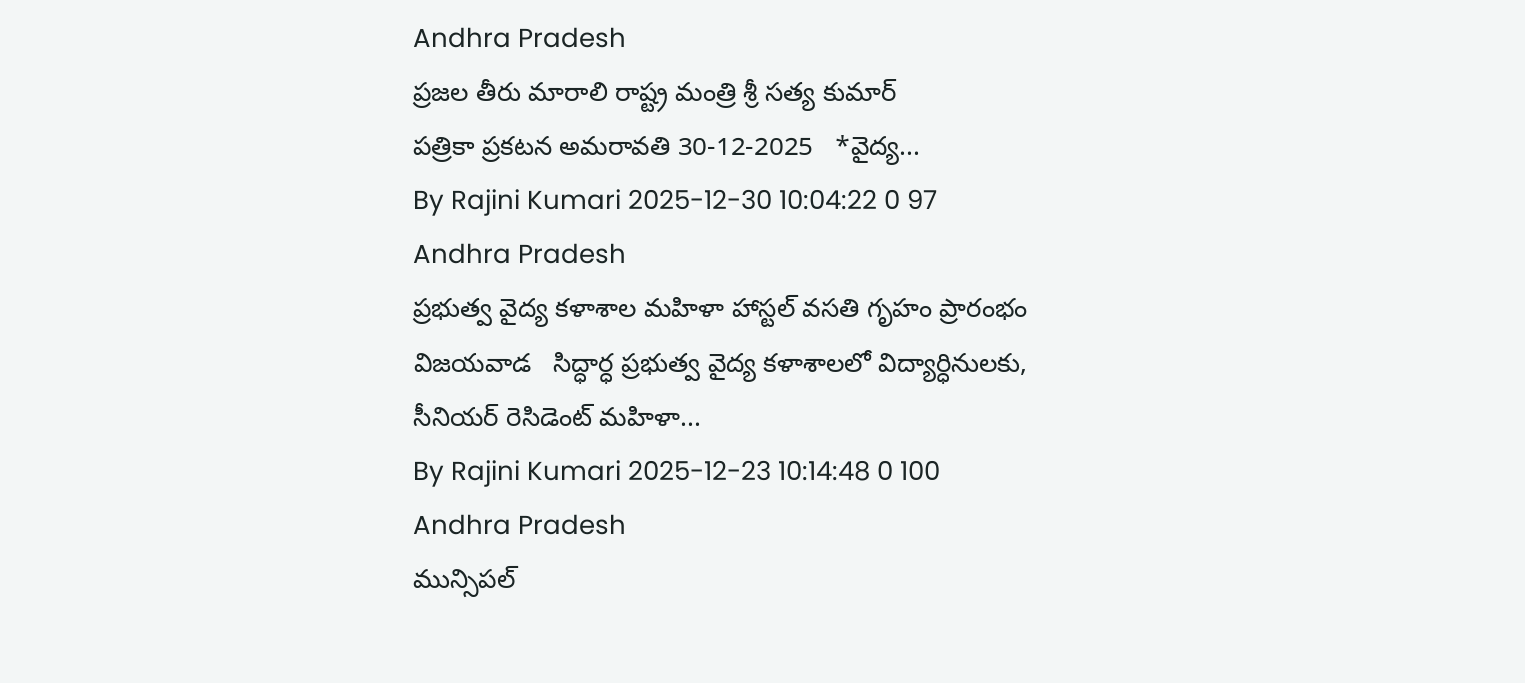Andhra Pradesh
ప్రజల తీరు మారాలి రాష్ట్ర మంత్రి శ్రీ సత్య కుమార్
ప‌త్రికా ప్ర‌క‌ట‌న‌ అమ‌రావ‌తి 30-12-2025   *వైద్య...
By Rajini Kumari 2025-12-30 10:04:22 0 97
Andhra Pradesh
ప్రభుత్వ వైద్య కళాశాల మహిళా హాస్టల్ వసతి గృహం ప్రారంభం
విజయవాడ   సిద్ధార్ధ ప్రభుత్వ వైద్య కళాశాలలో విద్యార్ధినులకు, సీనియర్ రెసిడెంట్ మహిళా...
By Rajini Kumari 2025-12-23 10:14:48 0 100
Andhra Pradesh
మున్సిపల్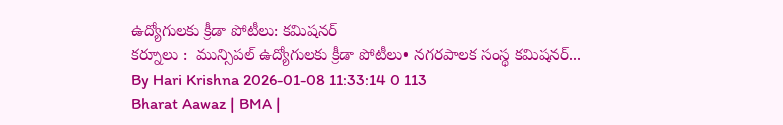ఉద్యోగులకు క్రీడా పోటీలు: కమిషనర్
కర్నూలు :  మున్సిపల్ ఉద్యోగులకు క్రీడా పోటీలు• నగరపాలక సంస్థ కమిషనర్...
By Hari Krishna 2026-01-08 11:33:14 0 113
Bharat Aawaz | BMA |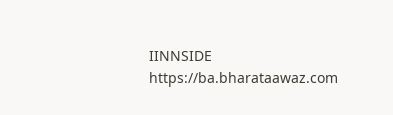IINNSIDE https://ba.bharataawaz.com